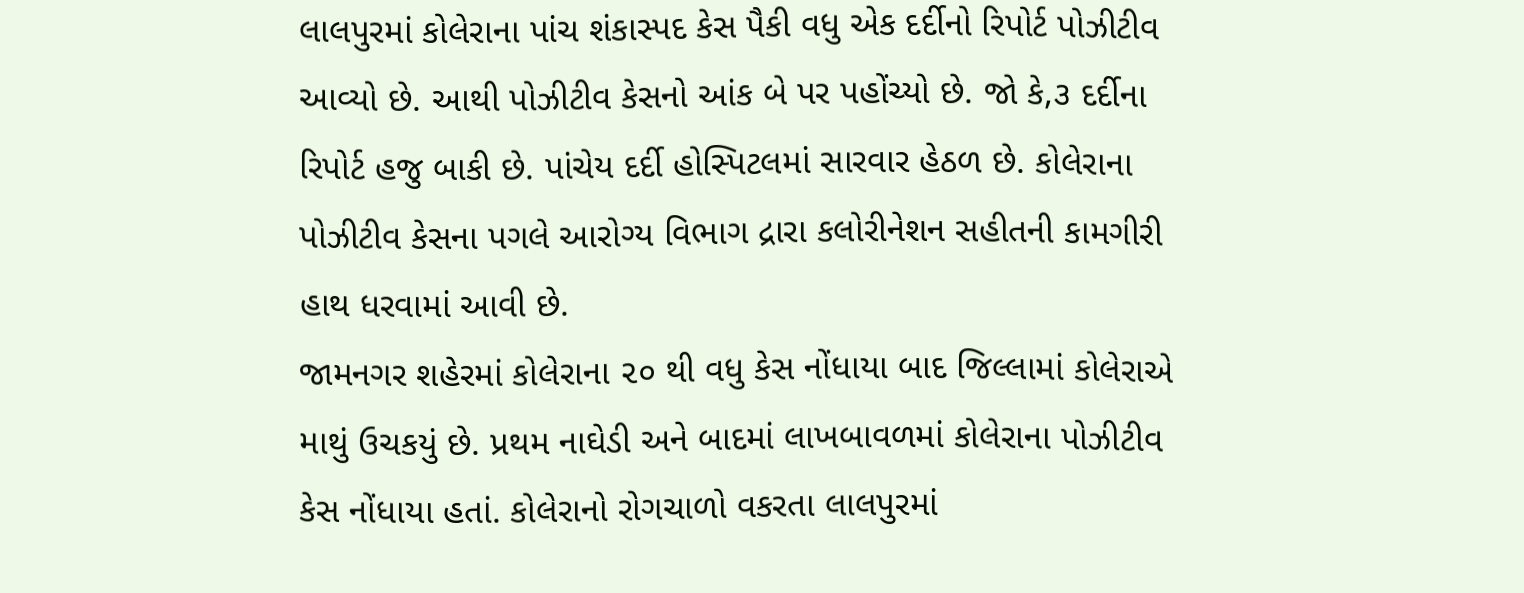લાલપુરમાં કોલેરાના પાંચ શંકાસ્પદ કેસ પૈકી વધુ એક દર્દીનો રિપોર્ટ પોઝીટીવ આવ્યો છે. આથી પોઝીટીવ કેસનો આંક બે પર પહોંચ્યો છે. જો કે,૩ દર્દીના રિપોર્ટ હજુ બાકી છે. પાંચેય દર્દી હોસ્પિટલમાં સારવાર હેઠળ છે. કોલેરાના પોઝીટીવ કેસના પગલે આરોગ્ય વિભાગ દ્રારા કલોરીનેશન સહીતની કામગીરી હાથ ધરવામાં આવી છે.
જામનગર શહેરમાં કોલેરાના ૨૦ થી વધુ કેસ નોંધાયા બાદ જિલ્લામાં કોલેરાએ માથું ઉચકયું છે. પ્રથમ નાઘેડી અને બાદમાં લાખબાવળમાં કોલેરાના પોઝીટીવ કેસ નોંધાયા હતાં. કોલેરાનો રોગચાળો વકરતા લાલપુરમાં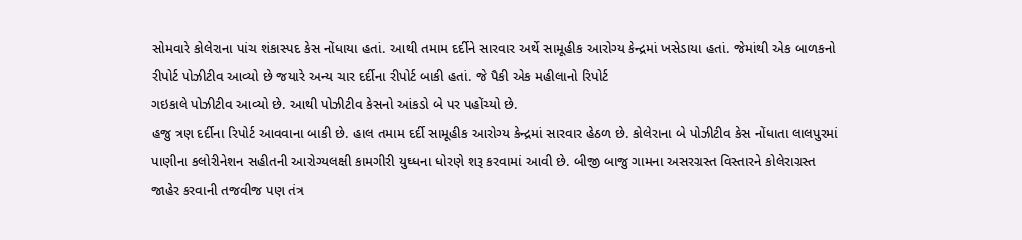સોમવારે કોલેરાના પાંચ શંકાસ્પદ કેસ નોંધાયા હતાં. આથી તમામ દર્દીને સારવાર અર્થે સામૂહીક આરોગ્ય કેન્દ્રમાં ખસેડાયા હતાં. જેમાંથી એક બાળકનો રીપોર્ટ પોઝીટીવ આવ્યો છે જયારે અન્ય ચાર દર્દીના રીપોર્ટ બાકી હતાં. જે પૈકી એક મહીલાનો રિપોર્ટ
ગઇકાલે પોઝીટીવ આવ્યો છે. આથી પોઝીટીવ કેસનો આંકડો બે પર પહોંચ્યો છે.
હજુ ત્રણ દર્દીના રિપોર્ટ આવવાના બાકી છે. હાલ તમામ દર્દી સામૂહીક આરોગ્ય કેન્દ્રમાં સારવાર હેઠળ છે. કોલેરાના બે પોઝીટીવ કેસ નોંધાતા લાલપુરમાં પાણીના કલોરીનેશન સહીતની આરોગ્યલક્ષી કામગીરી યુઘ્ધના ધોરણે શરૂ કરવામાં આવી છે. બીજી બાજુ ગામના અસરગ્રસ્ત વિસ્તારને કોલેરાગ્રસ્ત જાહેર કરવાની તજવીજ પણ તંત્ર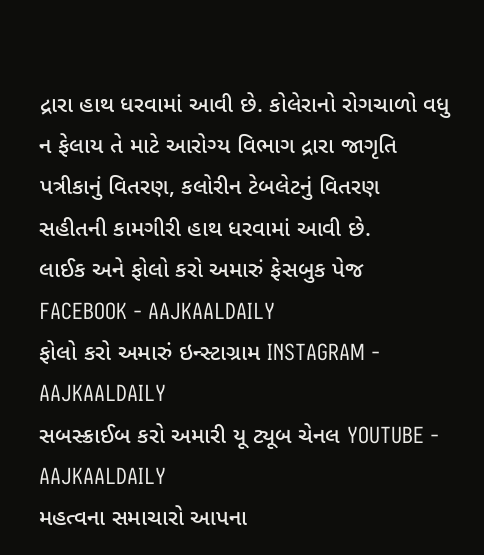દ્રારા હાથ ધરવામાં આવી છે. કોલેરાનો રોગચાળો વધુ ન ફેલાય તે માટે આરોગ્ય વિભાગ દ્રારા જાગૃતિ પત્રીકાનું વિતરણ, કલોરીન ટેબલેટનું વિતરણ સહીતની કામગીરી હાથ ધરવામાં આવી છે.
લાઈક અને ફોલો કરો અમારું ફેસબુક પેજ FACEBOOK - AAJKAALDAILY
ફોલો કરો અમારું ઇન્સ્ટાગ્રામ INSTAGRAM - AAJKAALDAILY
સબસ્ક્રાઈબ કરો અમારી યૂ ટ્યૂબ ચેનલ YOUTUBE - AAJKAALDAILY
મહત્વના સમાચારો આપના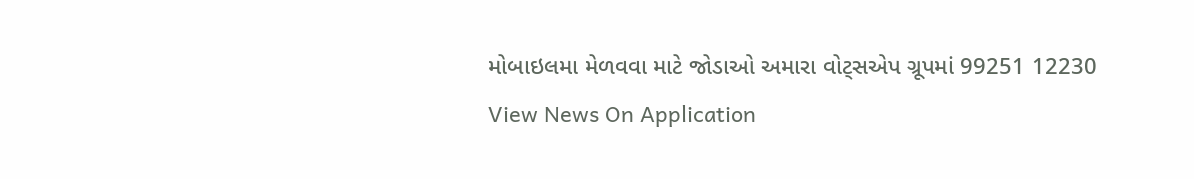મોબાઇલમા મેળવવા માટે જોડાઓ અમારા વોટ્સએપ ગ્રૂપમાં 99251 12230
View News On Application